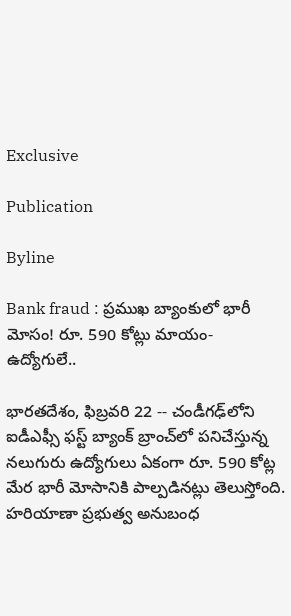Exclusive

Publication

Byline

Bank fraud : ప్రముఖ బ్యాంకులో భారీ మోసం! రూ. 590 కోట్లు మాయం- ఉద్యోగులే..

భారతదేశం, ఫిబ్రవరి 22 -- చండీగఢ్‌లోని ఐడీఎఫ్సీ ఫస్ట్ బ్యాంక్ బ్రాంచ్‌లో పనిచేస్తున్న నలుగురు ఉద్యోగులు ఏకంగా రూ. 590 కోట్ల మేర భారీ మోసానికి పాల్పడినట్లు తెలుస్తోంది. హరియాణా ప్రభుత్వ అనుబంధ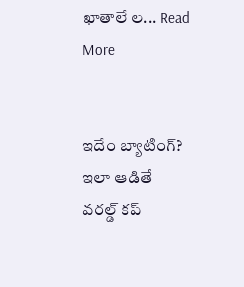ఖాతాలే ల... Read More


ఇదేం బ్యాటింగ్? ఇలా ఆడితే వరల్డ్ కప్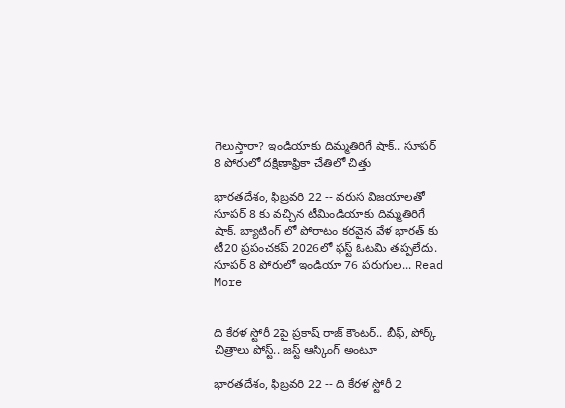గెలుస్తారా? ఇండియాకు దిమ్మతిరిగే షాక్.. సూపర్ 8 పోరులో దక్షిణాఫ్రికా చేతిలో చిత్తు

భారతదేశం, ఫిబ్రవరి 22 -- వరుస విజయాలతో సూపర్ 8 కు వచ్చిన టీమిండియాకు దిమ్మతిరిగే షాక్. బ్యాటింగ్ లో పోరాటం కరవైన వేళ భారత్ కు టీ20 ప్రపంచకప్ 2026లో ఫస్ట్ ఓటమి తప్పలేదు. సూపర్ 8 పోరులో ఇండియా 76 పరుగుల... Read More


ది కేరళ స్టోరీ 2పై ప్రకాష్ రాజ్ కౌంటర్.. బీఫ్, పోర్క్ చిత్రాలు పోస్ట్.. జస్ట్ ఆస్కింగ్ అంటూ

భారతదేశం, ఫిబ్రవరి 22 -- ది కేరళ స్టోరీ 2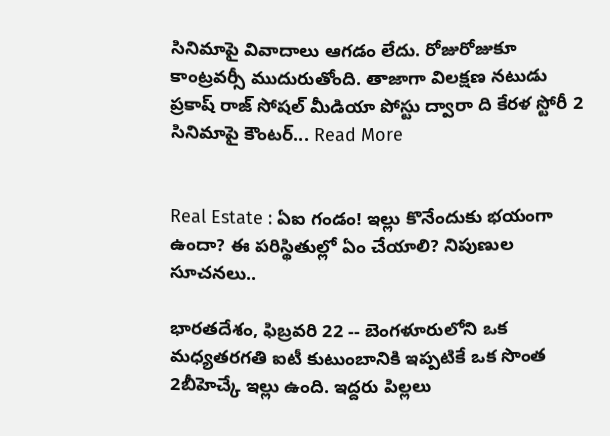సినిమాపై వివాదాలు ఆగడం లేదు. రోజురోజుకూ కాంట్రవర్సీ ముదురుతోంది. తాజాగా విలక్షణ నటుడు ప్రకాష్ రాజ్ సోషల్ మీడియా పోస్టు ద్వారా ది కేరళ స్టోరీ 2 సినిమాపై కౌంటర్... Read More


Real Estate : ఏఐ గండం! ఇల్లు కొనేందుకు భయంగా ఉందా? ఈ పరిస్థితుల్లో ఏం చేయాలి? నిపుణుల సూచనలు..

భారతదేశం, ఫిబ్రవరి 22 -- బెంగళూరులోని ఒక మధ్యతరగతి ఐటీ కుటుంబానికి ఇప్పటికే ఒక సొంత 2బీహెచ్కే ఇల్లు ఉంది. ఇద్దరు పిల్లలు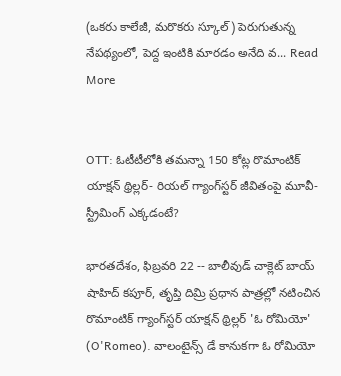(ఒకరు కాలేజీ, మరొకరు స్కూల్) పెరుగుతున్న నేపథ్యంలో, పెద్ద ఇంటికి మారడం అనేది వ... Read More


OTT: ఓటీటీలోకి తమన్నా 150 కోట్ల రొమాంటిక్ యాక్షన్ థ్రిల్లర్- రియల్ గ్యాంగ్‌స్టర్ జీవితంపై మూవీ- స్ట్రీమింగ్ ఎక్కడంటే?

భారతదేశం, ఫిబ్రవరి 22 -- బాలీవుడ్ చాక్లెట్ బాయ్ షాహిద్ కపూర్, తృప్తి దిమ్రి ప్రధాన పాత్రల్లో నటించిన రొమాంటిక్ గ్యాంగ్‌స్టర్ యాక్షన్ థ్రిల్లర్ 'ఓ రోమియో' (O'Romeo). వాలంటైన్స్ డే కానుకగా ఓ రోమియో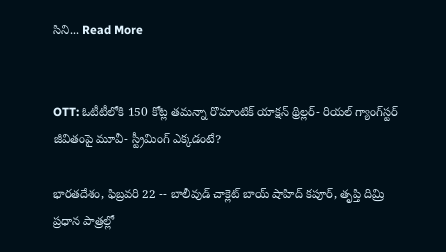సిని... Read More


OTT: ఓటీటీలోకి 150 కోట్ల తమన్నా రొమాంటిక్ యాక్షన్ థ్రిల్లర్- రియల్ గ్యాంగ్‌స్టర్ జీవితంపై మూవీ- స్ట్రీమింగ్ ఎక్కడంటే?

భారతదేశం, ఫిబ్రవరి 22 -- బాలీవుడ్ చాక్లెట్ బాయ్ షాహిద్ కపూర్, తృప్తి దిమ్రి ప్రధాన పాత్రల్లో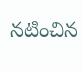నటించిన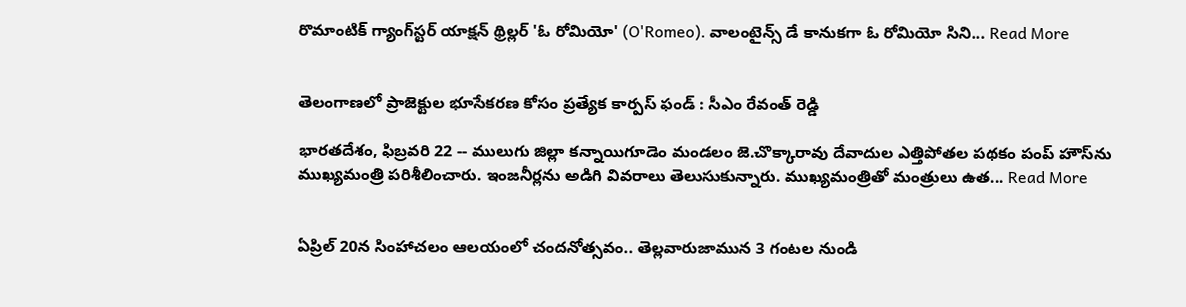రొమాంటిక్ గ్యాంగ్‌స్టర్ యాక్షన్ థ్రిల్లర్ 'ఓ రోమియో' (O'Romeo). వాలంటైన్స్ డే కానుకగా ఓ రోమియో సిని... Read More


తెలంగాణలో ప్రాజెక్టుల భూసేకరణ కోసం ప్రత్యేక కార్పస్ ఫండ్‌ : సీఎం రేవంత్ రెడ్డి

భారతదేశం, ఫిబ్రవరి 22 -- ములుగు జిల్లా కన్నాయిగూడెం మండలం జె.చొక్కారావు దేవాదుల ఎత్తిపోతల పథకం పంప్ హౌస్‌ను ముఖ్యమంత్రి పరిశీలించారు. ఇంజనీర్లను అడిగి వివరాలు తెలుసుకున్నారు. ముఖ్యమంత్రితో మంత్రులు ఉత... Read More


ఏప్రిల్ 20న సింహాచలం ఆలయంలో చందనోత్సవం.. తెల్లవారుజామున 3 గంటల నుండి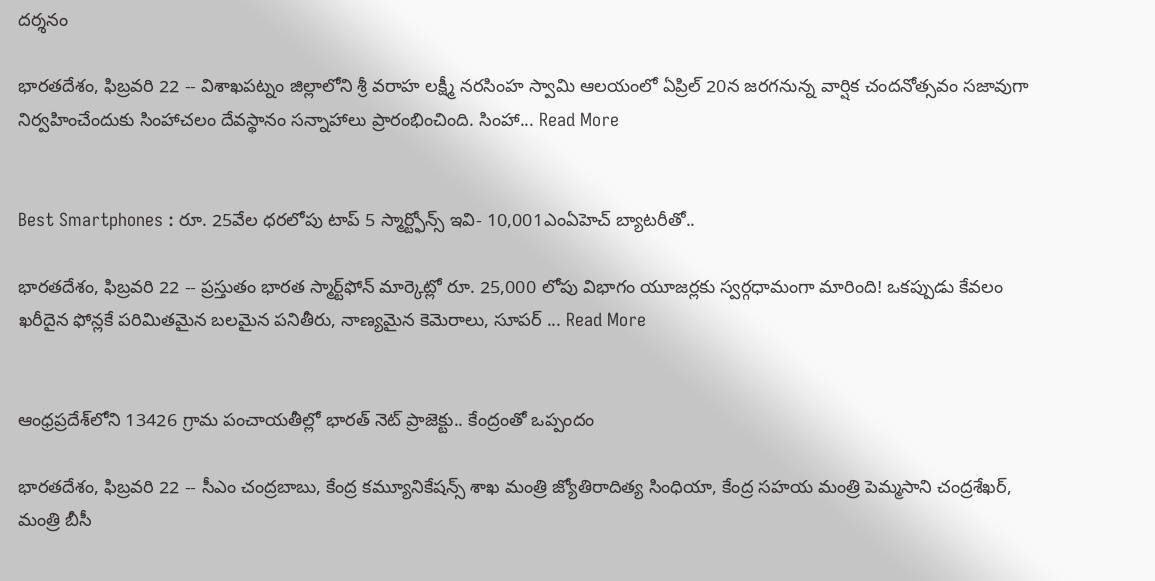దర్శనం

భారతదేశం, ఫిబ్రవరి 22 -- విశాఖపట్నం జిల్లాలోని శ్రీ వరాహ లక్ష్మీ నరసింహ స్వామి ఆలయంలో ఏప్రిల్ 20న జరగనున్న వార్షిక చందనోత్సవం సజావుగా నిర్వహించేందుకు సింహాచలం దేవస్థానం సన్నాహాలు ప్రారంభించింది. సింహా... Read More


Best Smartphones : రూ. 25వేల ధరలోపు టాప్ 5 స్మార్ట్ఫోన్స్ ఇవి- 10,001ఎంఏహెచ్ బ్యాటరీతో..

భారతదేశం, ఫిబ్రవరి 22 -- ప్రస్తుతం భారత స్మార్ట్‌ఫోన్ మార్కెట్లో రూ. 25,000 లోపు విభాగం యూజర్లకు స్వర్గధామంగా మారింది! ఒకప్పుడు కేవలం ఖరీదైన ఫోన్లకే పరిమితమైన బలమైన పనితీరు, నాణ్యమైన కెమెరాలు, సూపర్ ... Read More


ఆంధ్రప్రదేశ్‌లోని 13426 గ్రామ పంచాయతీల్లో భారత్ నెట్ ప్రాజెక్టు.. కేంద్రంతో ఒప్పందం

భారతదేశం, ఫిబ్రవరి 22 -- సీఎం చంద్రబాబు, కేంద్ర కమ్యూనికేషన్స్ శాఖ మంత్రి జ్యోతిరాదిత్య సింధియా, కేంద్ర సహయ మంత్రి పెమ్మసాని చంద్రశేఖర్, మంత్రి బీసీ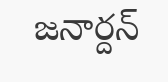జనార్దన్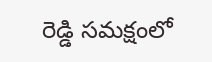రెడ్డి సమక్షంలో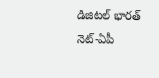డిజిటల్ భారత్ నెట్-ఏపీ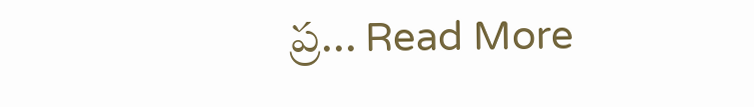ప్ర... Read More